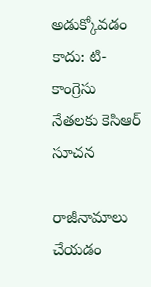అడుక్కోవడం కాదు: టి-కాంగ్రెసు నేతలకు కెసిఆర్ సూచన

రాజీనామాలు చేయడం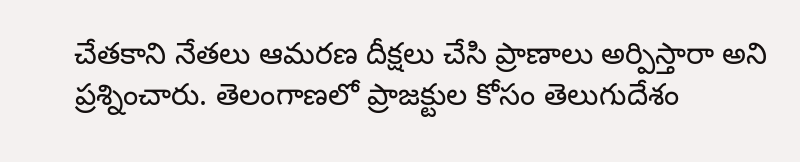చేతకాని నేతలు ఆమరణ దీక్షలు చేసి ప్రాణాలు అర్పిస్తారా అని ప్రశ్నించారు. తెలంగాణలో ప్రాజక్టుల కోసం తెలుగుదేశం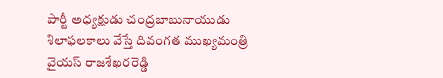పార్టీ అధ్యక్షుడు చంద్రబాబునాయుడు శిలాఫలకాలు వేస్తే దివంగత ముఖ్యమంత్రి వైయస్ రాజశేఖరరెడ్డి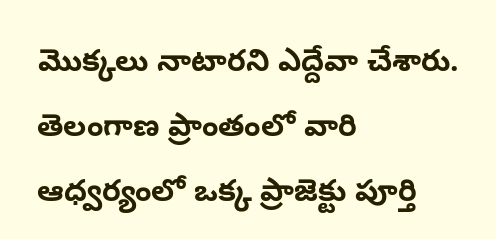మొక్కలు నాటారని ఎద్దేవా చేశారు. తెలంగాణ ప్రాంతంలో వారి ఆధ్వర్యంలో ఒక్క ప్రాజెక్టు పూర్తి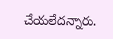చేయలేదన్నారు.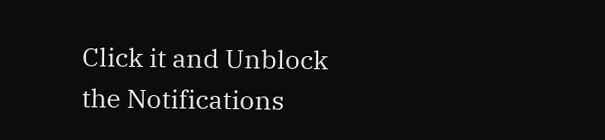Click it and Unblock the Notifications